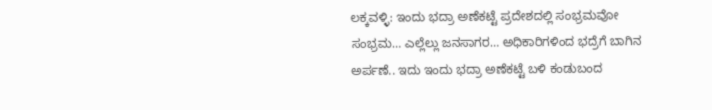ಲಕ್ಕವಳ್ಳಿ: ಇಂದು ಭದ್ರಾ ಅಣೆಕಟ್ಟೆ ಪ್ರದೇಶದಲ್ಲಿ ಸಂಭ್ರಮವೋ ಸಂಭ್ರಮ… ಎಲ್ಲೆಲ್ಲು ಜನಸಾಗರ… ಅಧಿಕಾರಿಗಳಿಂದ ಭದ್ರೆಗೆ ಬಾಗಿನ ಅರ್ಪಣೆ.. ಇದು ಇಂದು ಭದ್ರಾ ಅಣೆಕಟ್ಟೆ ಬಳಿ ಕಂಡುಬಂದ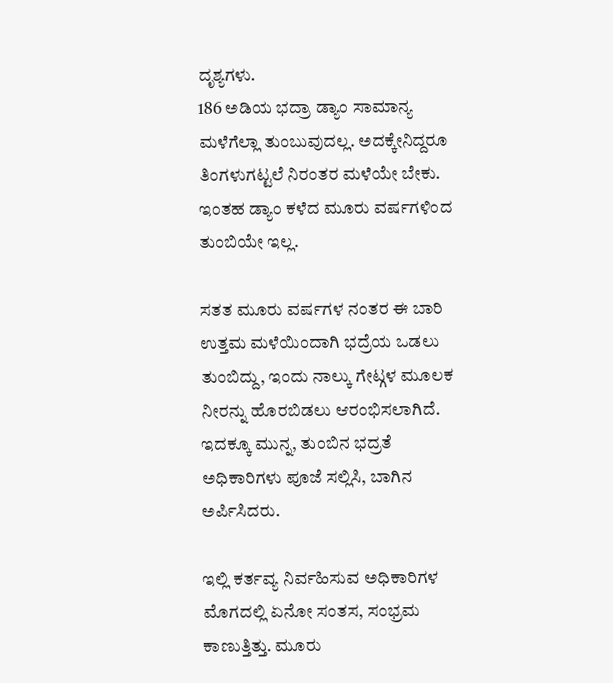ದೃಶ್ಯಗಳು.
186 ಅಡಿಯ ಭದ್ರಾ ಡ್ಯಾಂ ಸಾಮಾನ್ಯ ಮಳೆಗೆಲ್ಲಾ ತುಂಬುವುದಲ್ಲ. ಅದಕ್ಕೇನಿದ್ದರೂ ತಿಂಗಳುಗಟ್ಟಲೆ ನಿರಂತರ ಮಳೆಯೇ ಬೇಕು. ಇಂತಹ ಡ್ಯಾಂ ಕಳೆದ ಮೂರು ವರ್ಷಗಳಿಂದ ತುಂಬಿಯೇ ಇಲ್ಲ.

ಸತತ ಮೂರು ವರ್ಷಗಳ ನಂತರ ಈ ಬಾರಿ ಉತ್ತಮ ಮಳೆಯಿಂದಾಗಿ ಭದ್ರೆಯ ಒಡಲು ತುಂಬಿದ್ದು, ಇಂದು ನಾಲ್ಕು ಗೇಟ್ಗಳ ಮೂಲಕ ನೀರನ್ನು ಹೊರಬಿಡಲು ಆರಂಭಿಸಲಾಗಿದೆ.
ಇದಕ್ಕೂ ಮುನ್ನ, ತುಂಬಿನ ಭದ್ರತೆ ಅಧಿಕಾರಿಗಳು ಪೂಜೆ ಸಲ್ಲಿಸಿ, ಬಾಗಿನ ಅರ್ಪಿಸಿದರು.

ಇಲ್ಲಿ ಕರ್ತವ್ಯ ನಿರ್ವಹಿಸುವ ಅಧಿಕಾರಿಗಳ ಮೊಗದಲ್ಲಿ ಏನೋ ಸಂತಸ, ಸಂಭ್ರಮ ಕಾಣುತ್ತಿತ್ತು. ಮೂರು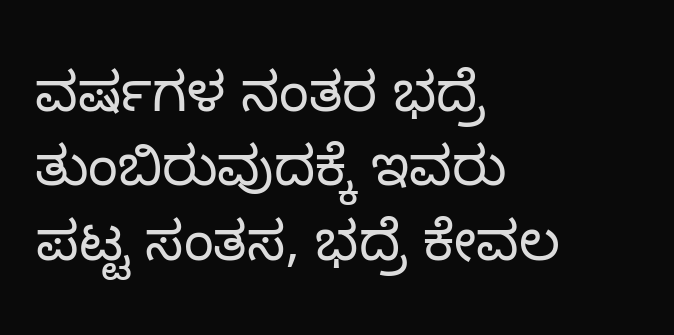ವರ್ಷಗಳ ನಂತರ ಭದ್ರೆ ತುಂಬಿರುವುದಕ್ಕೆ ಇವರು ಪಟ್ಟ ಸಂತಸ, ಭದ್ರೆ ಕೇವಲ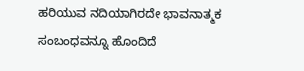ಹರಿಯುವ ನದಿಯಾಗಿರದೇ ಭಾವನಾತ್ಮಕ ಸಂಬಂಧವನ್ನೂ ಹೊಂದಿದೆ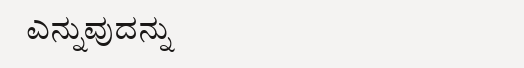ಎನ್ನುವುದನ್ನು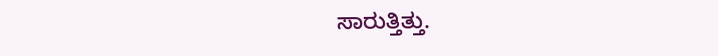ಸಾರುತ್ತಿತ್ತು.